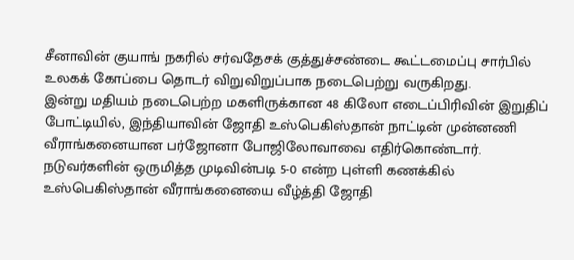சீனாவின் குயாங் நகரில் சர்வதேசக் குத்துச்சண்டை கூட்டமைப்பு சார்பில் உலகக் கோப்பை தொடர் விறுவிறுப்பாக நடைபெற்று வருகிறது.
இன்று மதியம் நடைபெற்ற மகளிருக்கான 48 கிலோ எடைப்பிரிவின் இறுதிப் போட்டியில், இந்தியாவின் ஜோதி உஸ்பெகிஸ்தான் நாட்டின் முன்னணி வீராங்கனையான பர்ஜோனா போஜிலோவாவை எதிர்கொண்டார்.
நடுவர்களின் ஒருமித்த முடிவின்படி 5-0 என்ற புள்ளி கணக்கில் உஸ்பெகிஸ்தான் வீராங்கனையை வீழ்த்தி ஜோதி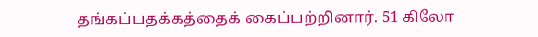தங்கப்பதக்கத்தைக் கைப்பற்றினார். 51 கிலோ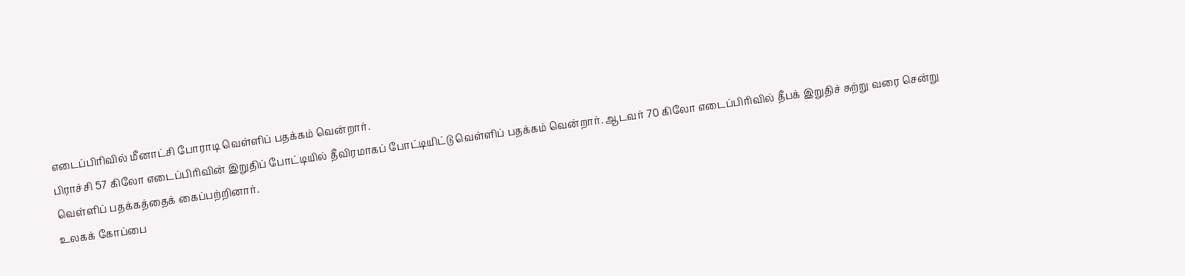எடைப்பிரிவில் மீனாட்சி போராடி வெள்ளிப் பதக்கம் வென்றார்.
பிராச்சி 57 கிலோ எடைப்பிரிவின் இறுதிப் போட்டியில் தீவிரமாகப் போட்டியிட்டு வெள்ளிப் பதக்கம் வென்றார். ஆடவர் 70 கிலோ எடைப்பிரிவில் தீபக் இறுதிச் சுற்று வரை சென்று வெள்ளிப் பதக்கத்தைக் கைப்பற்றினார்.
உலகக் கோப்பை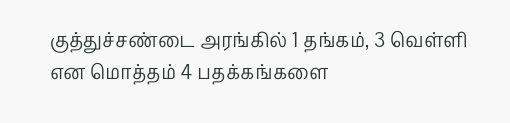குத்துச்சண்டை அரங்கில் 1 தங்கம், 3 வெள்ளி என மொத்தம் 4 பதக்கங்களை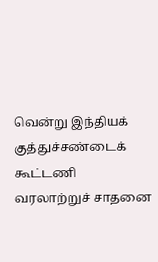வென்று இந்தியக் குத்துச்சண்டைக் கூட்டணி வரலாற்றுச் சாதனை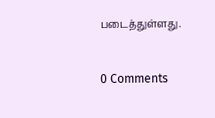படைத்துள்ளது.


0 Comments